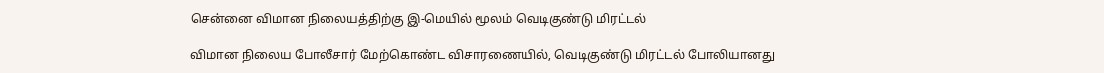சென்னை விமான நிலையத்திற்கு இ-மெயில் மூலம் வெடிகுண்டு மிரட்டல்

விமான நிலைய போலீசார் மேற்கொண்ட விசாரணையில், வெடிகுண்டு மிரட்டல் போலியானது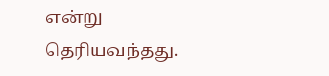என்று தெரியவந்தது.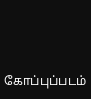கோப்புப்படம்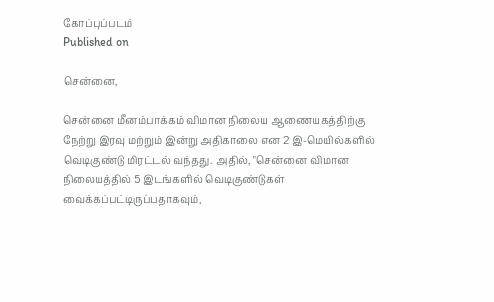கோப்புப்படம்
Published on

சென்னை,

சென்னை மீனம்பாக்கம் விமான நிலைய ஆணையகத்திற்கு நேற்று இரவு மற்றும் இன்று அதிகாலை என 2 இ-மெயில்களில் வெடிகுண்டு மிரட்டல் வந்தது. அதில், "சென்னை விமான நிலையத்தில் 5 இடங்களில் வெடிகுண்டுகள் வைக்கப்பட்டிருப்பதாகவும்,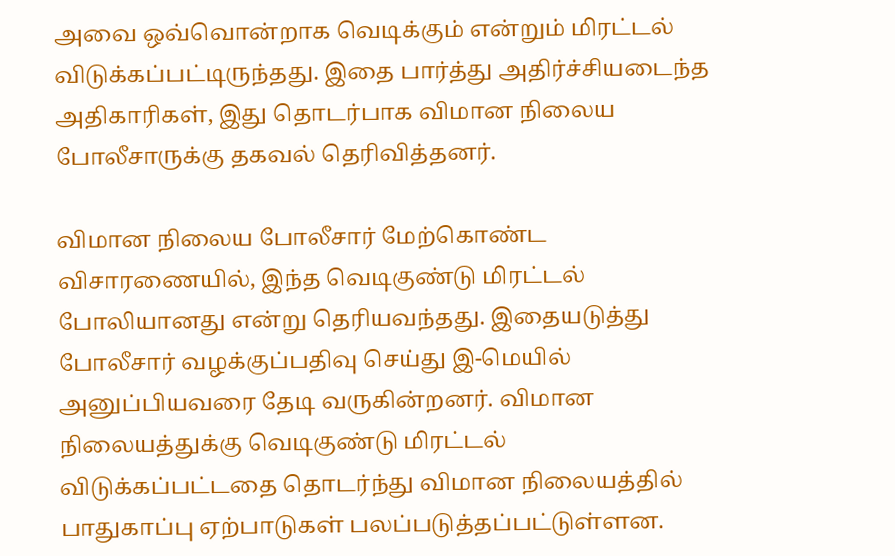அவை ஒவ்வொன்றாக வெடிக்கும் என்றும் மிரட்டல் விடுக்கப்பட்டிருந்தது. இதை பார்த்து அதிர்ச்சியடைந்த அதிகாரிகள், இது தொடர்பாக விமான நிலைய போலீசாருக்கு தகவல் தெரிவித்தனர்.

விமான நிலைய போலீசார் மேற்கொண்ட விசாரணையில், இந்த வெடிகுண்டு மிரட்டல் போலியானது என்று தெரியவந்தது. இதையடுத்து போலீசார் வழக்குப்பதிவு செய்து இ-மெயில் அனுப்பியவரை தேடி வருகின்றனர். விமான நிலையத்துக்கு வெடிகுண்டு மிரட்டல் விடுக்கப்பட்டதை தொடர்ந்து விமான நிலையத்தில் பாதுகாப்பு ஏற்பாடுகள் பலப்படுத்தப்பட்டுள்ளன.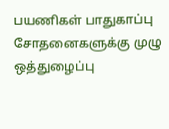பயணிகள் பாதுகாப்பு சோதனைகளுக்கு முழு ஒத்துழைப்பு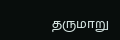தருமாறு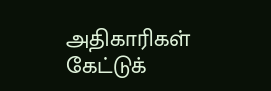அதிகாரிகள் கேட்டுக்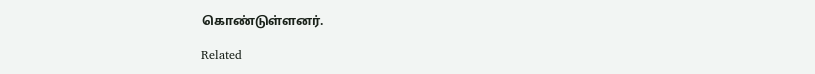கொண்டுள்ளனர்.

Related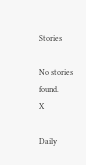Stories

No stories found.
X

Daily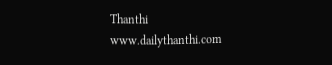Thanthi
www.dailythanthi.com